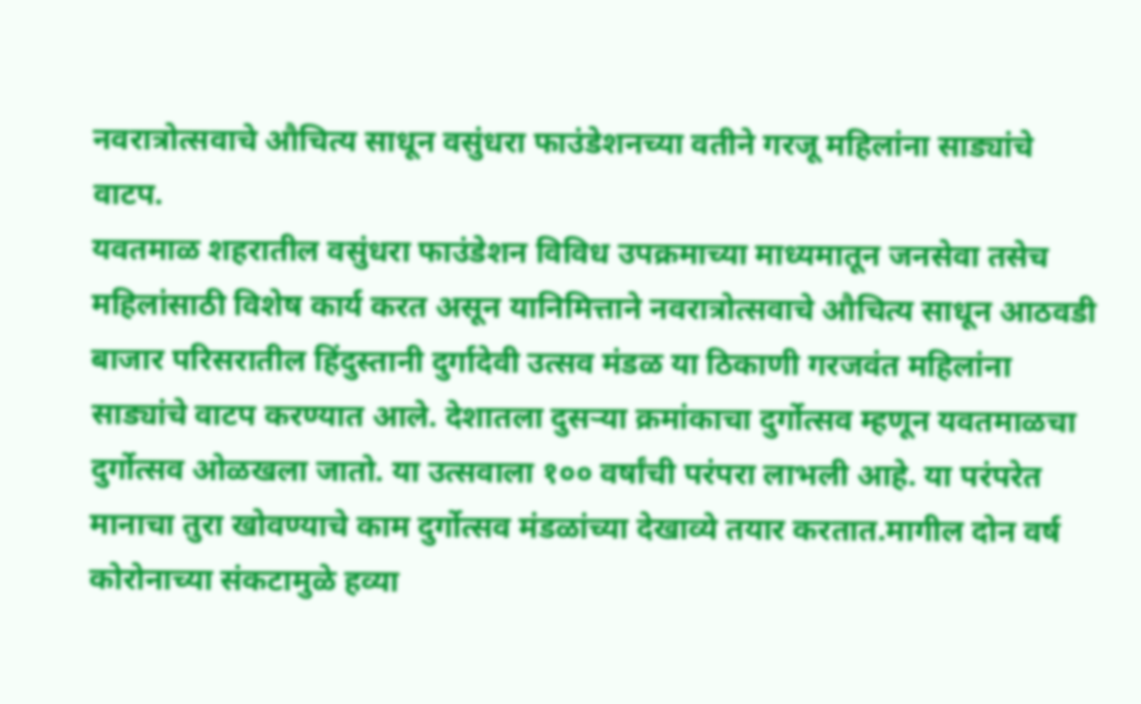नवरात्रोत्सवाचे औचित्य साधून वसुंधरा फाउंडेशनच्या वतीने गरजू महिलांना साड्यांचे वाटप.
यवतमाळ शहरातील वसुंधरा फाउंडेशन विविध उपक्रमाच्या माध्यमातून जनसेवा तसेच महिलांसाठी विशेष कार्य करत असून यानिमित्ताने नवरात्रोत्सवाचे औचित्य साधून आठवडी बाजार परिसरातील हिंदुस्तानी दुर्गादेवी उत्सव मंडळ या ठिकाणी गरजवंत महिलांना साड्यांचे वाटप करण्यात आले. देशातला दुसऱ्या क्रमांकाचा दुर्गोत्सव म्हणून यवतमाळचा दुर्गोत्सव ओळखला जातो. या उत्सवाला १०० वर्षांची परंपरा लाभली आहे. या परंपरेत मानाचा तुरा खोवण्याचे काम दुर्गोत्सव मंडळांच्या देखाव्ये तयार करतात.मागील दोन वर्ष कोरोनाच्या संकटामुळे हव्या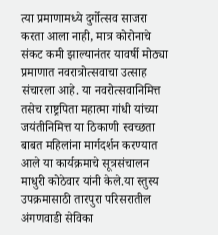त्या प्रमाणामध्ये दुर्गोत्सव साजरा करता आला नाही, मात्र कोरोनाचे संकट कमी झाल्यानंतर यावर्षी मोठ्या प्रमाणात नवरात्रोत्सवाचा उत्साह संचारला आहे. या नवरोत्सवानिमित्त तसेच राष्ट्रपिता महात्मा गांधी यांच्या जयंतीनिमित्त या ठिकाणी स्वच्छता बाबत महिलांना मार्गदर्शन करण्यात आले या कार्यक्रमाचे सूत्रसंचालन माधुरी कोठेवार यांनी केले.या स्तुस्य उपक्रमासाठी तारपुरा परिसरातील अंगणवाडी सेविका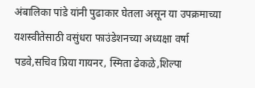अंबालिका पांडे यांनी पुढाकार घेतला असून या उपक्रमाच्या यशस्वीतेसाठी वसुंधरा फाउंडेशनच्या अध्यक्षा वर्षा पडवे,सचिव प्रिया गायनर, स्मिता ढेकळे,शिल्पा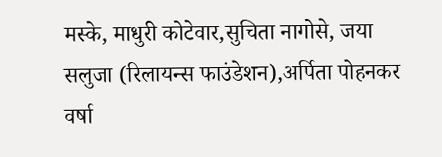मस्के, माधुरी कोटेवार,सुचिता नागोसे, जया सलुजा (रिलायन्स फाउंडेशन),अर्पिता पोहनकर वर्षा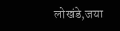लोखंडे,जया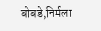बोबडे,निर्मला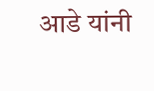आडे यांनी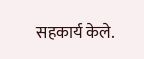सहकार्य केले.